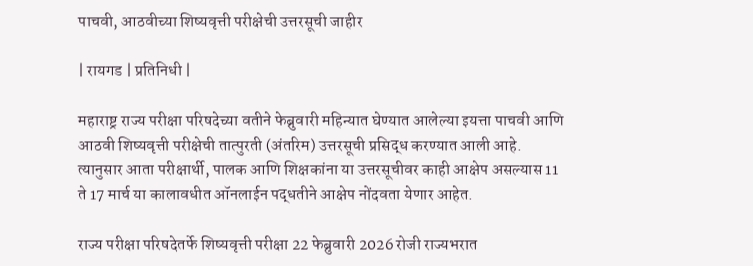पाचवी, आठवीच्या शिष्यवृत्ती परीक्षेची उत्तरसूची जाहीर

| रायगड | प्रतिनिधी |

महाराष्ट्र राज्य परीक्षा परिषदेच्या वतीने फेब्रुवारी महिन्यात घेण्यात आलेल्या इयत्ता पाचवी आणि आठवी शिष्यवृत्ती परीक्षेची तात्पुरती (अंतरिम) उत्तरसूची प्रसिद्ध करण्यात आली आहे. त्यानुसार आता परीक्षार्थी, पालक आणि शिक्षकांना या उत्तरसूचीवर काही आक्षेप असल्यास 11 ते 17 मार्च या कालावधीत ऑनलाईन पद्धतीने आक्षेप नोंदवता येणार आहेत.

राज्य परीक्षा परिषदेतर्फे शिष्यवृत्ती परीक्षा 22 फेब्रुवारी 2026 रोजी राज्यभरात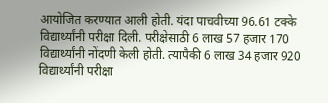आयोजित करण्यात आली होती. यंदा पाचवीच्या 96.61 टक्के विद्यार्थ्यांनी परीक्षा दिली. परीक्षेसाठी 6 लाख 57 हजार 170 विद्यार्थ्यांनी नोंदणी केली होती. त्यापैकी 6 लाख 34 हजार 920 विद्यार्थ्यांनी परीक्षा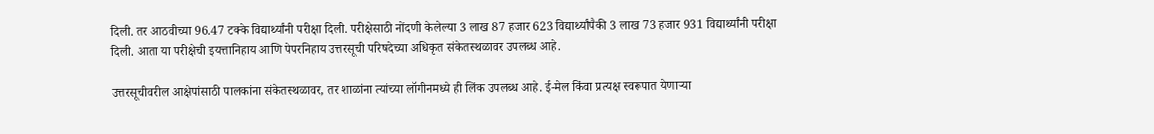दिली. तर आठवीच्या 96.47 टक्के विद्यार्थ्यांनी परीक्षा दिली. परीक्षेसाठी नोंदणी केलेल्या 3 लाख 87 हजार 623 विद्यार्थ्यांपैकी 3 लाख 73 हजार 931 विद्यार्थ्यांनी परीक्षा दिली. आता या परीक्षेची इयत्तानिहाय आणि पेपरनिहाय उत्तरसूची परिषदेच्या अधिकृत संकेतस्थळावर उपलब्ध आहे.

उत्तरसूचीवरील आक्षेपांसाठी पालकांना संकेतस्थळावर, तर शाळांना त्यांच्या लॉगीनमध्ये ही लिंक उपलब्ध आहे. ई-मेल किंवा प्रत्यक्ष स्वरूपात येणाऱ्या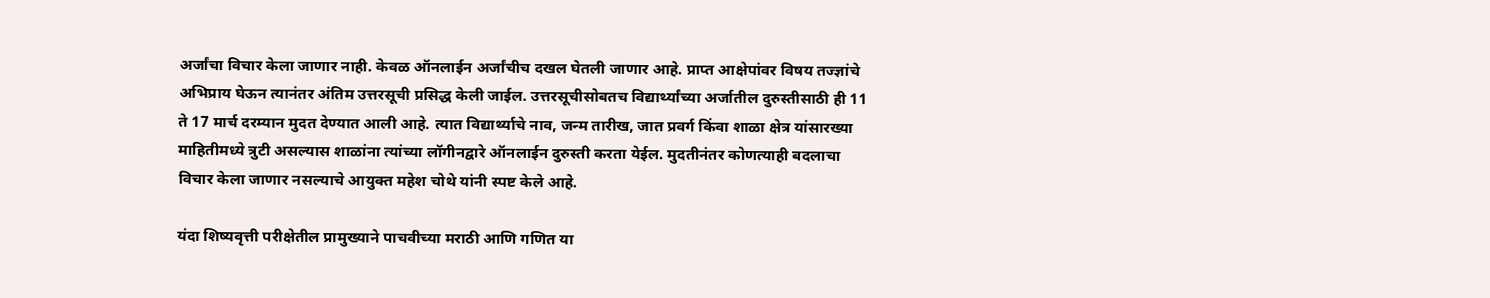अर्जांचा विचार केला जाणार नाही. केवळ ऑनलाईन अर्जांचीच दखल घेतली जाणार आहे. प्राप्त आक्षेपांवर विषय तज्ज्ञांचे अभिप्राय घेऊन त्यानंतर अंतिम उत्तरसूची प्रसिद्ध केली जाईल. उत्तरसूचीसोबतच विद्यार्थ्यांच्या अर्जातील दुरुस्तीसाठी ही 11 ते 17 मार्च दरम्यान मुदत देण्यात आली आहे. त्यात विद्यार्थ्याचे नाव, जन्म तारीख, जात प्रवर्ग किंवा शाळा क्षेत्र यांसारख्या माहितीमध्ये त्रुटी असल्यास शाळांना त्यांच्या लॉगीनद्वारे ऑनलाईन दुरुस्ती करता येईल. मुदतीनंतर कोणत्याही बदलाचा विचार केला जाणार नसल्याचे आयुक्त महेश चोथे यांनी स्पष्ट केले आहे.

यंदा शिष्यवृत्ती परीक्षेतील प्रामुख्याने पाचवीच्या मराठी आणि गणित या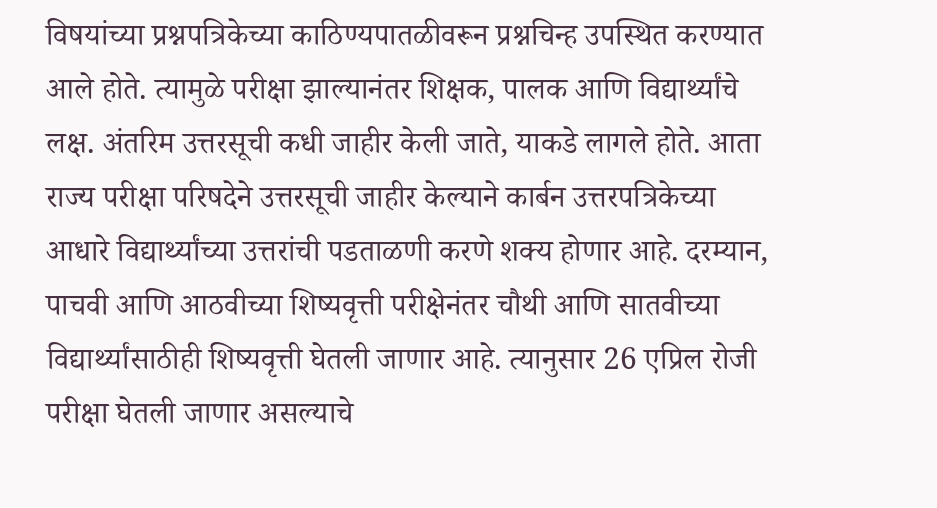विषयांच्या प्रश्नपत्रिकेच्या काठिण्यपातळीवरून प्रश्नचिन्ह उपस्थित करण्यात आले होते. त्यामुळे परीक्षा झाल्यानंतर शिक्षक, पालक आणि विद्यार्थ्यांचे लक्ष. अंतरिम उत्तरसूची कधी जाहीर केली जाते, याकडे लागले होते. आता राज्य परीक्षा परिषदेने उत्तरसूची जाहीर केल्याने कार्बन उत्तरपत्रिकेच्या आधारे विद्यार्थ्यांच्या उत्तरांची पडताळणी करणे शक्य होणार आहे. दरम्यान, पाचवी आणि आठवीच्या शिष्यवृत्ती परीक्षेनंतर चौथी आणि सातवीच्या विद्यार्थ्यांसाठीही शिष्यवृत्ती घेतली जाणार आहे. त्यानुसार 26 एप्रिल रोजी परीक्षा घेतली जाणार असल्याचे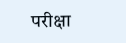परीक्षा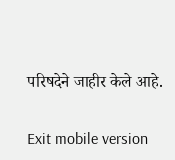परिषदेने जाहीर केले आहे.

Exit mobile version